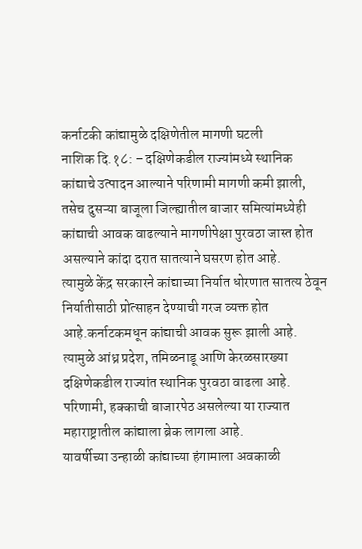कर्नाटकी कांद्यामुळे दक्षिणेतील मागणी घटली
नाशिक दि.१८: – दक्षिणेकडील राज्यांमध्ये स्थानिक कांद्याचे उत्पादन आल्याने परिणामी मागणी कमी झाली, तसेच दुसऱ्या बाजूला जिल्ह्यातील बाजार समित्यांमध्येही कांद्याची आवक वाढल्याने मागणीपेक्षा पुरवठा जास्त होत असल्याने कांदा दरात सातत्याने घसरण होत आहे.
त्यामुळे केंद्र सरकारने कांद्याच्या निर्यात धोरणात सातत्य ठेवून निर्यातीसाठी प्रोत्साहन देण्याची गरज व्यक्त होत आहे.कर्नाटकमधून कांद्याची आवक सुरू झाली आहे. त्यामुळे आंध्र प्रदेश, तमिळनाडू आणि केरळसारख्या दक्षिणेकडील राज्यांत स्थानिक पुरवठा वाढला आहे. परिणामी, हक्काची बाजारपेठ असलेल्या या राज्यात महाराष्ट्रातील कांद्याला ब्रेक लागला आहे.
यावर्षीच्या उन्हाळी कांद्याच्या हंगामाला अवकाळी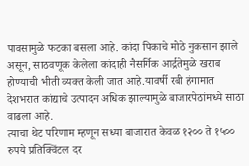पावसामुळे फटका बसला आहे. कांदा पिकाचे मोठे नुकसान झाले असून, साठवणूक केलेला कांदाही नैसर्गिक आर्द्रतेमुळे खराब होण्याची भीती व्यक्त केली जात आहे.यावर्षी रबी हंगामात देशभरात कांद्याचे उत्पादन अधिक झाल्यामुळे बाजारपेठांमध्ये साठा वाढला आहे.
त्याचा थेट परिणाम म्हणून सध्या बाजारात केवळ १२०० ते १५०० रुपये प्रतिक्विंटल दर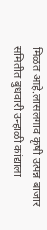मिळत आहे.लासलगाव कृषी उत्पन्न बाजार समितीत बुधवारी उन्हाळी कांद्याला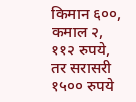किमान ६००, कमाल २, ११२ रुपये, तर सरासरी १५०० रुपये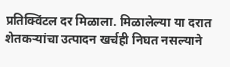प्रतिक्विंटल दर मिळाला. मिळालेल्या या दरात शेतकऱ्यांचा उत्पादन खर्चही निघत नसल्याने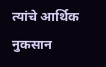त्यांचे आर्थिक नुकसान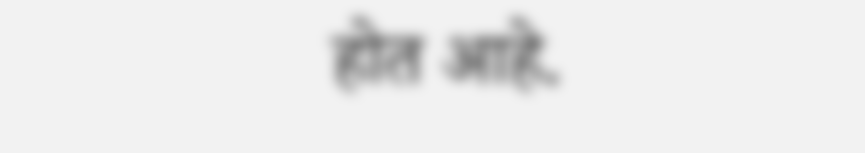होत आहे.